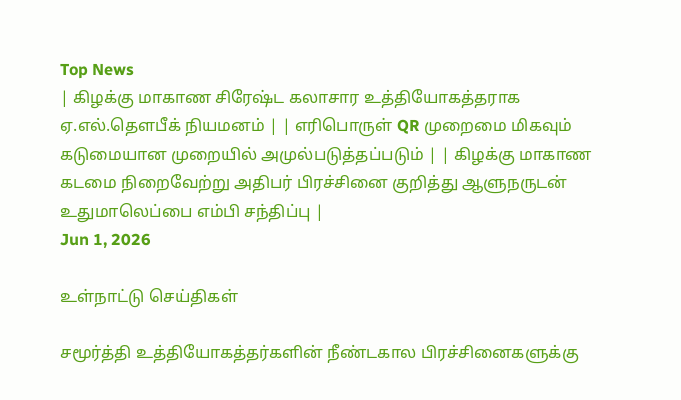Top News
| கிழக்கு மாகாண சிரேஷ்ட கலாசார உத்தியோகத்தராக ஏ.எல்.தௌபீக் நியமனம் | | எரிபொருள் QR முறைமை மிகவும் கடுமையான முறையில் அமுல்படுத்தப்படும் | | கிழக்கு மாகாண கடமை நிறைவேற்று அதிபர் பிரச்சினை குறித்து ஆளுநருடன் உதுமாலெப்பை எம்பி சந்திப்பு |
Jun 1, 2026

உள்நாட்டு செய்திகள்

சமூர்த்தி உத்தியோகத்தர்களின் நீண்டகால பிரச்சினைகளுக்கு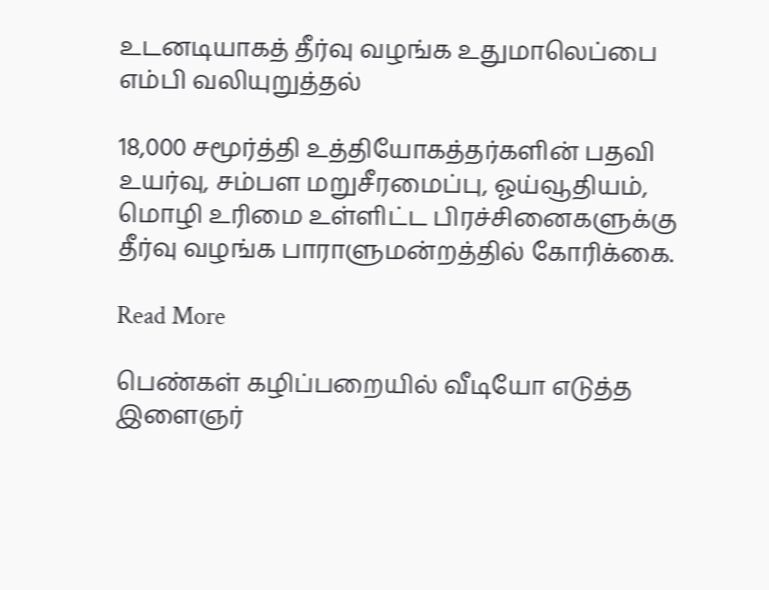உடனடியாகத் தீர்வு வழங்க உதுமாலெப்பை எம்பி வலியுறுத்தல்

18,000 சமூர்த்தி உத்தியோகத்தர்களின் பதவி உயர்வு, சம்பள மறுசீரமைப்பு, ஓய்வூதியம், மொழி உரிமை உள்ளிட்ட பிரச்சினைகளுக்கு தீர்வு வழங்க பாராளுமன்றத்தில் கோரிக்கை.

Read More

பெண்கள் கழிப்பறையில் வீடியோ எடுத்த இளைஞர்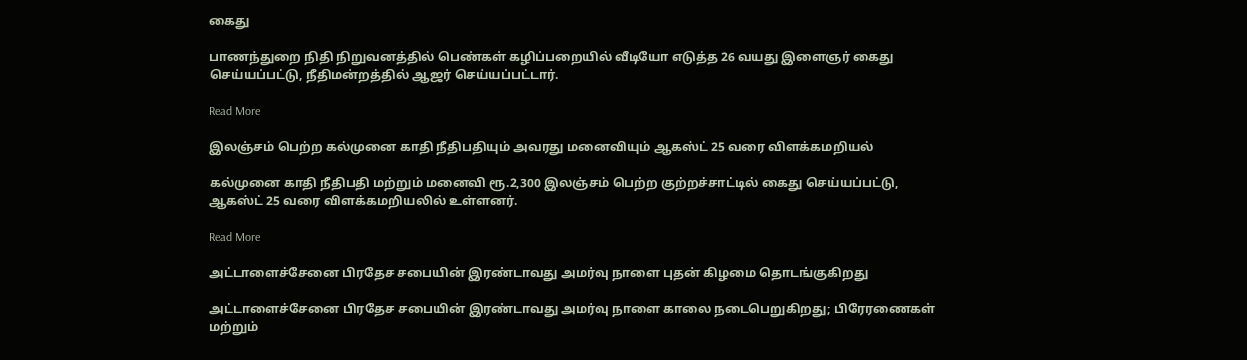கைது

பாணந்துறை நிதி நிறுவனத்தில் பெண்கள் கழிப்பறையில் வீடியோ எடுத்த 26 வயது இளைஞர் கைது செய்யப்பட்டு, நீதிமன்றத்தில் ஆஜர் செய்யப்பட்டார்.

Read More

இலஞ்சம் பெற்ற கல்முனை காதி நீதிபதியும் அவரது மனைவியும் ஆகஸ்ட் 25 வரை விளக்கமறியல்

கல்முனை காதி நீதிபதி மற்றும் மனைவி ரூ.2,300 இலஞ்சம் பெற்ற குற்றச்சாட்டில் கைது செய்யப்பட்டு, ஆகஸ்ட் 25 வரை விளக்கமறியலில் உள்ளனர்.

Read More

அட்டாளைச்சேனை பிரதேச சபையின் இரண்டாவது அமர்வு நாளை புதன் கிழமை தொடங்குகிறது

அட்டாளைச்சேனை பிரதேச சபையின் இரண்டாவது அமர்வு நாளை காலை நடைபெறுகிறது; பிரேரணைகள் மற்றும்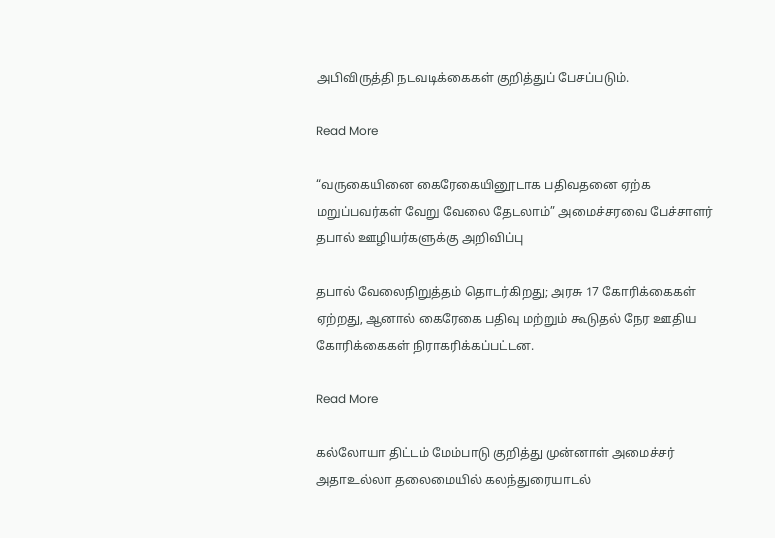அபிவிருத்தி நடவடிக்கைகள் குறித்துப் பேசப்படும்.

Read More

“வருகையினை கைரேகையினூடாக பதிவதனை ஏற்க மறுப்பவர்கள் வேறு வேலை தேடலாம்” அமைச்சரவை பேச்சாளர் தபால் ஊழியர்களுக்கு அறிவிப்பு

தபால் வேலைநிறுத்தம் தொடர்கிறது; அரசு 17 கோரிக்கைகள் ஏற்றது, ஆனால் கைரேகை பதிவு மற்றும் கூடுதல் நேர ஊதிய கோரிக்கைகள் நிராகரிக்கப்பட்டன.

Read More

கல்லோயா திட்டம் மேம்பாடு குறித்து முன்னாள் அமைச்சர் அதாஉல்லா தலைமையில் கலந்துரையாடல்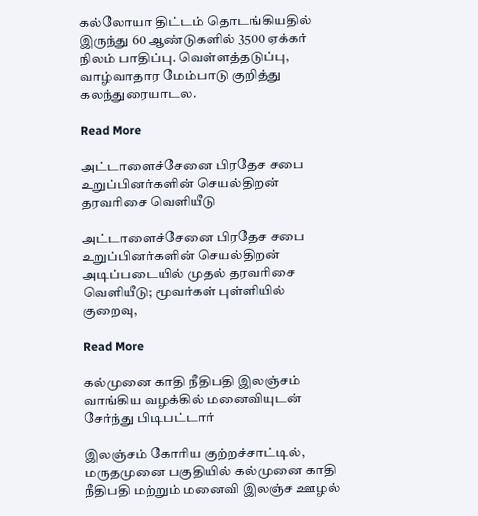கல்லோயா திட்டம் தொடங்கியதில் இருந்து 60 ஆண்டுகளில் 3500 ஏக்கர் நிலம் பாதிப்பு. வெள்ளத்தடுப்பு, வாழ்வாதார மேம்பாடு குறித்து கலந்துரையாடல.

Read More

அட்டாளைச்சேனை பிரதேச சபை உறுப்பினர்களின் செயல்திறன் தரவரிசை வெளியீடு

அட்டாளைச்சேனை பிரதேச சபை உறுப்பினர்களின் செயல்திறன் அடிப்படையில் முதல் தரவரிசை வெளியீடு; மூவர்கள் புள்ளியில் குறைவு,

Read More

கல்முனை காதி நீதிபதி இலஞ்சம் வாங்கிய வழக்கில் மனைவியுடன் சேர்ந்து பிடிபட்டார்

இலஞ்சம் கோரிய குற்றச்சாட்டில், மருதமுனை பகுதியில் கல்முனை காதி நீதிபதி மற்றும் மனைவி இலஞ்ச ஊழல்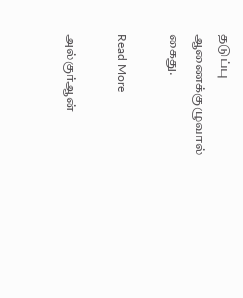தடுப்பு ஆணைக்குழுவால் கைது.

Read More

அல்குர்ஆன்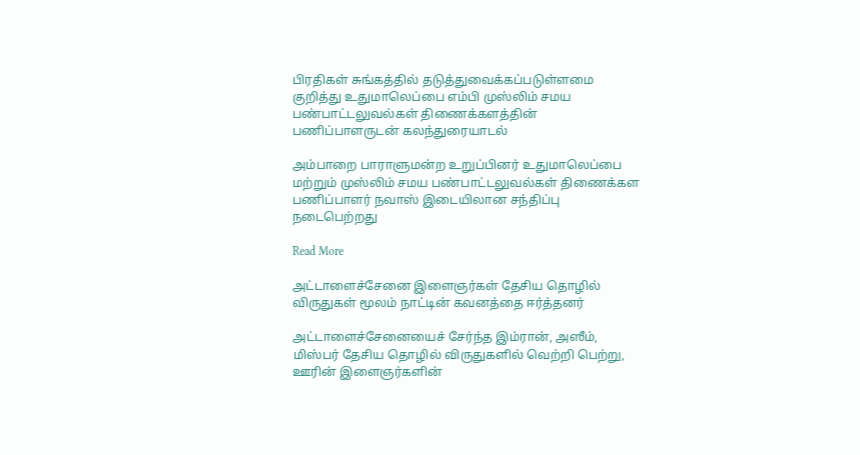பிரதிகள் சுங்கத்தில் தடுத்துவைக்கப்படுள்ளமை குறித்து உதுமாலெப்பை எம்பி முஸ்லிம் சமய பண்பாட்டலுவல்கள் திணைக்களத்தின் பணிப்பாளருடன் கலந்துரையாடல்

அம்பாறை பாராளுமன்ற உறுப்பினர் உதுமாலெப்பை மற்றும் முஸ்லிம் சமய பண்பாட்டலுவல்கள் திணைக்கள பணிப்பாளர் நவாஸ் இடையிலான சந்திப்பு நடைபெற்றது

Read More

அட்டாளைச்சேனை இளைஞர்கள் தேசிய தொழில் விருதுகள் மூலம் நாட்டின் கவனத்தை ஈர்த்தனர்

அட்டாளைச்சேனையைச் சேர்ந்த இம்ரான், அஸீம், மிஸ்பர் தேசிய தொழில் விருதுகளில் வெற்றி பெற்று, ஊரின் இளைஞர்களின்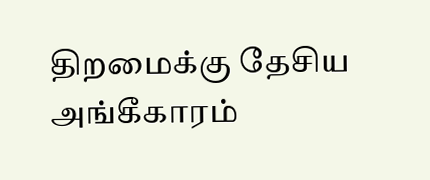திறமைக்கு தேசிய அங்கீகாரம்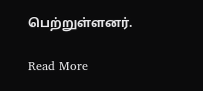பெற்றுள்ளனர்.

Read More